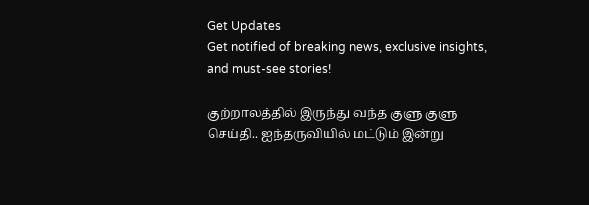Get Updates
Get notified of breaking news, exclusive insights, and must-see stories!

குற்றாலத்தில் இருந்து வந்த குளு குளு செய்தி.. ஐந்தருவியில் மட்டும் இன்று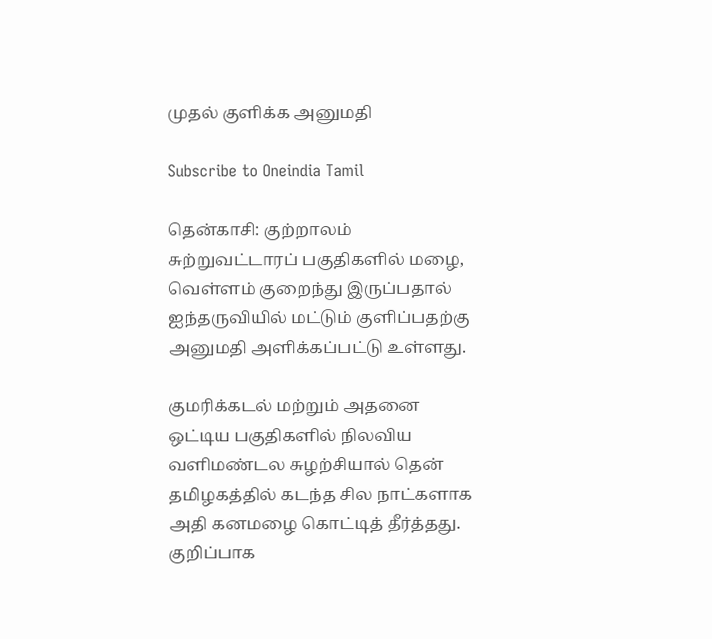முதல் குளிக்க அனுமதி

Subscribe to Oneindia Tamil

தென்காசி: குற்றாலம் சுற்றுவட்டாரப் பகுதிகளில் மழை, வெள்ளம் குறைந்து இருப்பதால் ஐந்தருவியில் மட்டும் குளிப்பதற்கு அனுமதி அளிக்கப்பட்டு உள்ளது.

குமரிக்கடல் மற்றும் அதனை ஒட்டிய பகுதிகளில் நிலவிய வளிமண்டல சுழற்சியால் தென் தமிழகத்தில் கடந்த சில நாட்களாக அதி கனமழை கொட்டித் தீர்த்தது. குறிப்பாக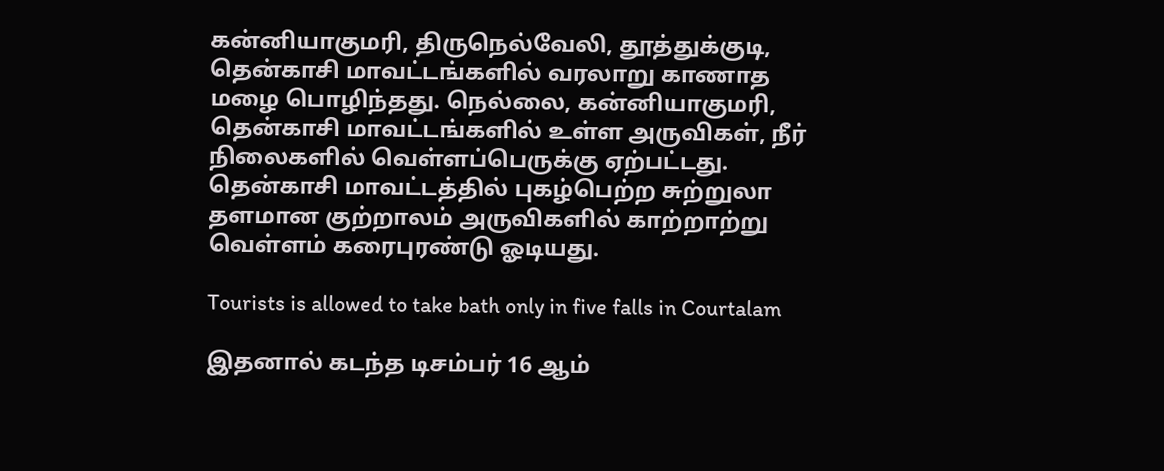கன்னியாகுமரி, திருநெல்வேலி, தூத்துக்குடி, தென்காசி மாவட்டங்களில் வரலாறு காணாத மழை பொழிந்தது. நெல்லை, கன்னியாகுமரி, தென்காசி மாவட்டங்களில் உள்ள அருவிகள், நீர் நிலைகளில் வெள்ளப்பெருக்கு ஏற்பட்டது. தென்காசி மாவட்டத்தில் புகழ்பெற்ற சுற்றுலா தளமான குற்றாலம் அருவிகளில் காற்றாற்று வெள்ளம் கரைபுரண்டு ஓடியது.

Tourists is allowed to take bath only in five falls in Courtalam

இதனால் கடந்த டிசம்பர் 16 ஆம்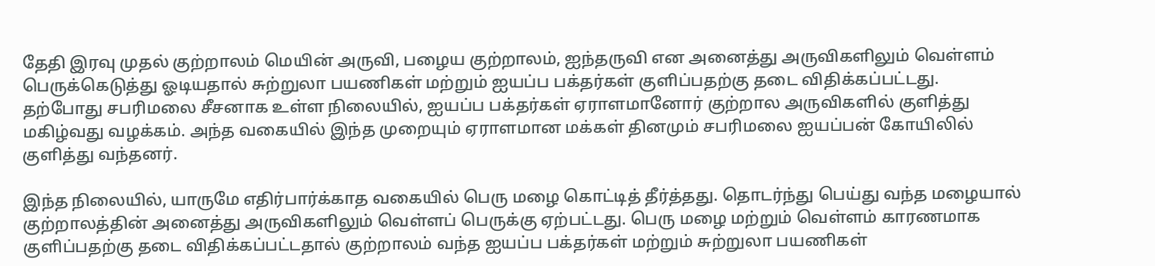தேதி இரவு முதல் குற்றாலம் மெயின் அருவி, பழைய குற்றாலம், ஐந்தருவி என அனைத்து அருவிகளிலும் வெள்ளம் பெருக்கெடுத்து ஓடியதால் சுற்றுலா பயணிகள் மற்றும் ஐயப்ப பக்தர்கள் குளிப்பதற்கு தடை விதிக்கப்பட்டது. தற்போது சபரிமலை சீசனாக உள்ள நிலையில், ஐயப்ப பக்தர்கள் ஏராளமானோர் குற்றால அருவிகளில் குளித்து மகிழ்வது வழக்கம். அந்த வகையில் இந்த முறையும் ஏராளமான மக்கள் தினமும் சபரிமலை ஐயப்பன் கோயிலில் குளித்து வந்தனர்.

இந்த நிலையில், யாருமே எதிர்பார்க்காத வகையில் பெரு மழை கொட்டித் தீர்த்தது. தொடர்ந்து பெய்து வந்த மழையால் குற்றாலத்தின் அனைத்து அருவிகளிலும் வெள்ளப் பெருக்கு ஏற்பட்டது. பெரு மழை மற்றும் வெள்ளம் காரணமாக குளிப்பதற்கு தடை விதிக்கப்பட்டதால் குற்றாலம் வந்த ஐயப்ப பக்தர்கள் மற்றும் சுற்றுலா பயணிகள்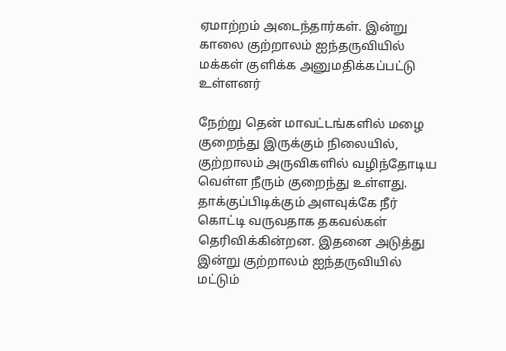ஏமாற்றம் அடைந்தார்கள். இன்று காலை குற்றாலம் ஐந்தருவியில் மக்கள் குளிக்க அனுமதிக்கப்பட்டு உள்ளனர்

நேற்று தென் மாவட்டங்களில் மழை குறைந்து இருக்கும் நிலையில், குற்றாலம் அருவிகளில் வழிந்தோடிய வெள்ள நீரும் குறைந்து உள்ளது. தாக்குப்பிடிக்கும் அளவுக்கே நீர் கொட்டி வருவதாக தகவல்கள் தெரிவிக்கின்றன. இதனை அடுத்து இன்று குற்றாலம் ஐந்தருவியில் மட்டும்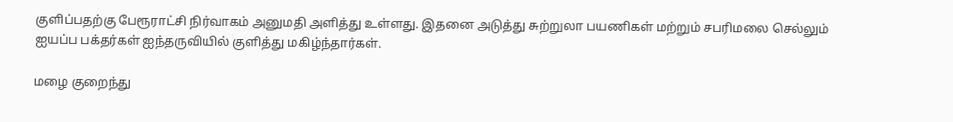குளிப்பதற்கு பேரூராட்சி நிர்வாகம் அனுமதி அளித்து உள்ளது. இதனை அடுத்து சுற்றுலா பயணிகள் மற்றும் சபரிமலை செல்லும் ஐயப்ப பக்தர்கள் ஐந்தருவியில் குளித்து மகிழ்ந்தார்கள்.

மழை குறைந்து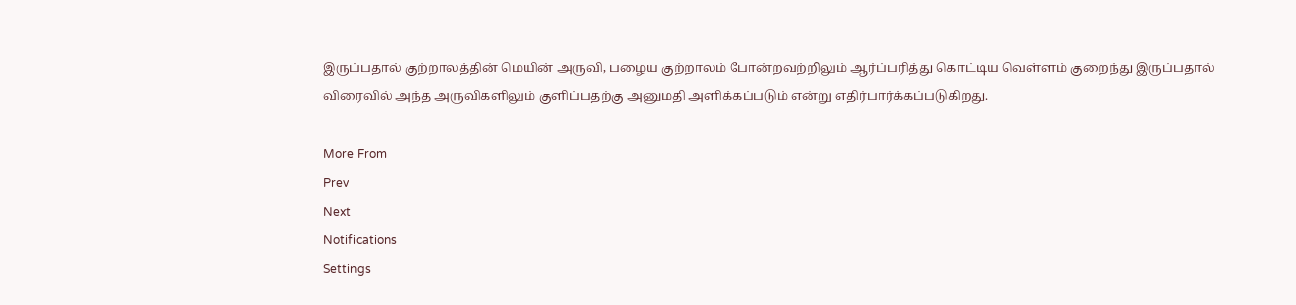இருப்பதால் குற்றாலத்தின் மெயின் அருவி, பழைய குற்றாலம் போன்றவற்றிலும் ஆர்ப்பரித்து கொட்டிய வெள்ளம் குறைந்து இருப்பதால் விரைவில் அந்த அருவிகளிலும் குளிப்பதற்கு அனுமதி அளிக்கப்படும் என்று எதிர்பார்க்கப்படுகிறது.

More From
Prev
Next
Notifications
Settings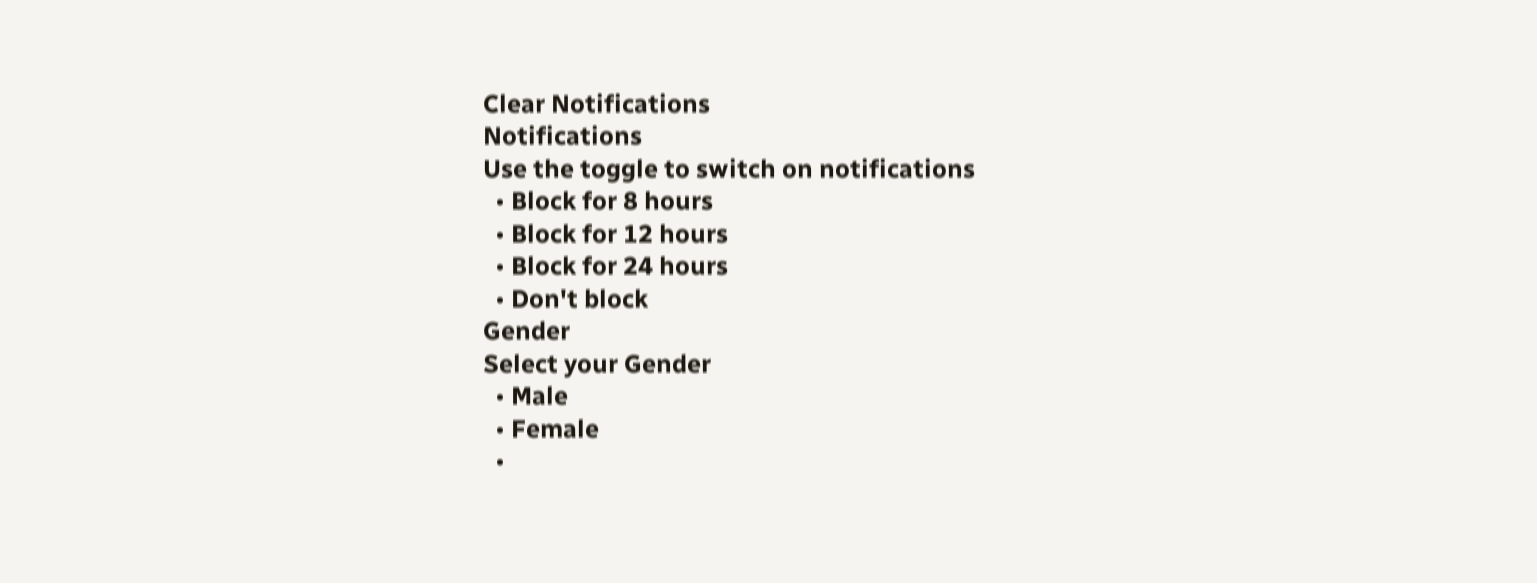Clear Notifications
Notifications
Use the toggle to switch on notifications
  • Block for 8 hours
  • Block for 12 hours
  • Block for 24 hours
  • Don't block
Gender
Select your Gender
  • Male
  • Female
  •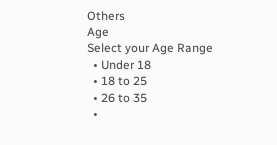Others
Age
Select your Age Range
  • Under 18
  • 18 to 25
  • 26 to 35
  •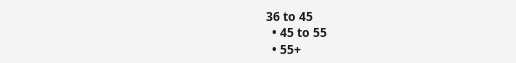36 to 45
  • 45 to 55
  • 55+